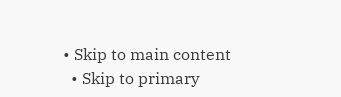• Skip to main content
  • Skip to primary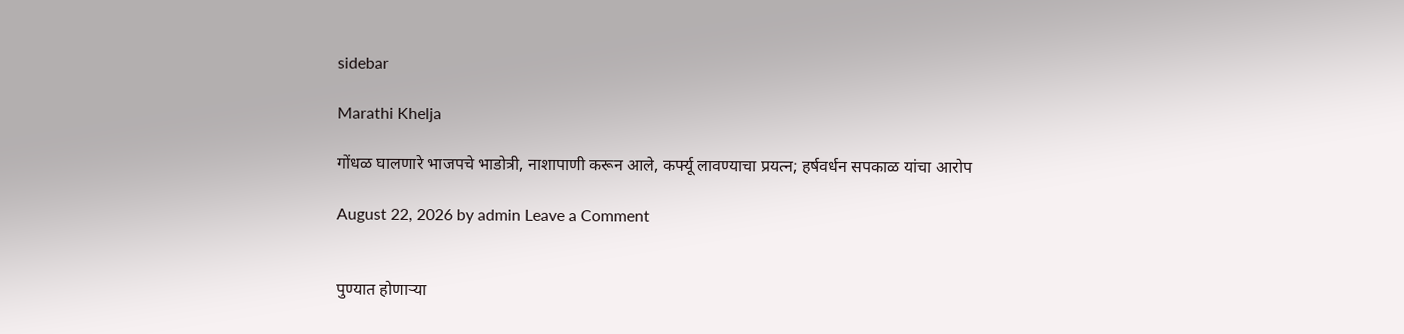sidebar

Marathi Khelja

गोंधळ घालणारे भाजपचे भाडोत्री, नाशापाणी करून आले, कर्फ्यू लावण्याचा प्रयत्न; हर्षवर्धन सपकाळ यांचा आरोप

August 22, 2026 by admin Leave a Comment


पुण्यात होणाऱ्या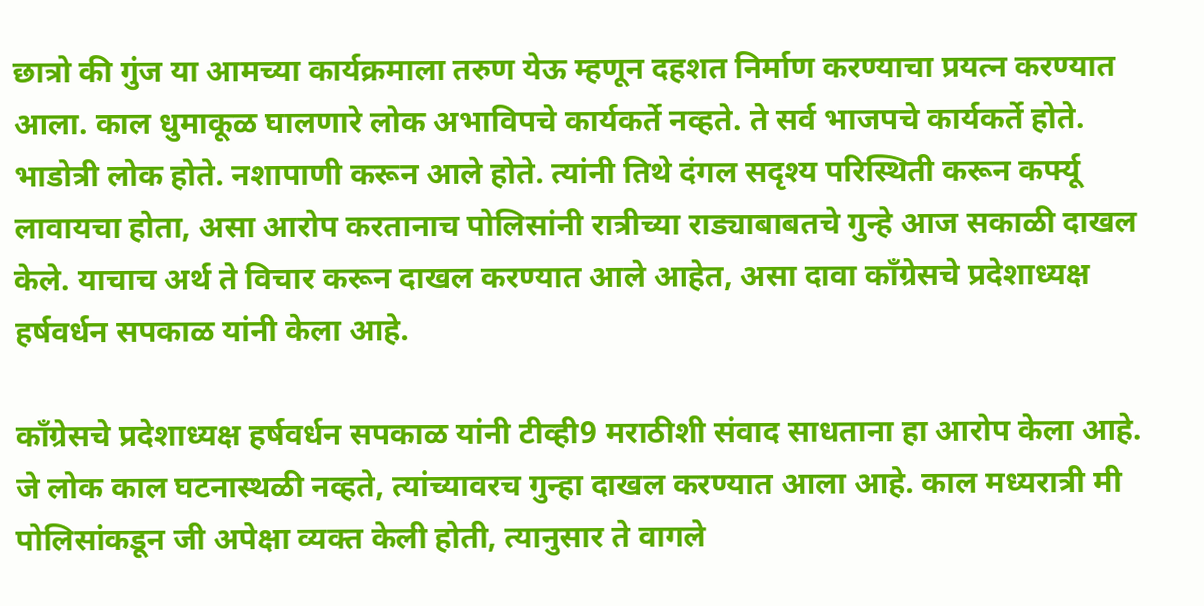छात्रो की गुंज या आमच्या कार्यक्रमाला तरुण येऊ म्हणून दहशत निर्माण करण्याचा प्रयत्न करण्यात आला. काल धुमाकूळ घालणारे लोक अभाविपचे कार्यकर्ते नव्हते. ते सर्व भाजपचे कार्यकर्ते होते. भाडोत्री लोक होते. नशापाणी करून आले होते. त्यांनी तिथे दंगल सदृश्य परिस्थिती करून कर्फ्यू लावायचा होता, असा आरोप करतानाच पोलिसांनी रात्रीच्या राड्याबाबतचे गुन्हे आज सकाळी दाखल केले. याचाच अर्थ ते विचार करून दाखल करण्यात आले आहेत, असा दावा काँग्रेसचे प्रदेशाध्यक्ष हर्षवर्धन सपकाळ यांनी केला आहे.

काँग्रेसचे प्रदेशाध्यक्ष हर्षवर्धन सपकाळ यांनी टीव्ही9 मराठीशी संवाद साधताना हा आरोप केला आहे. जे लोक काल घटनास्थळी नव्हते, त्यांच्यावरच गुन्हा दाखल करण्यात आला आहे. काल मध्यरात्री मी पोलिसांकडून जी अपेक्षा व्यक्त केली होती, त्यानुसार ते वागले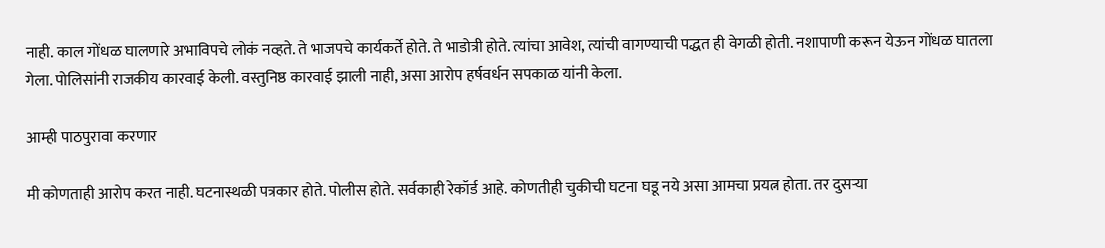नाही. काल गोंधळ घालणारे अभाविपचे लोकं नव्हते. ते भाजपचे कार्यकर्ते होते. ते भाडोत्री होते. त्यांचा आवेश, त्यांची वागण्याची पद्धत ही वेगळी होती. नशापाणी करून येऊन गोंधळ घातला गेला. पोलिसांनी राजकीय कारवाई केली. वस्तुनिष्ठ कारवाई झाली नाही, असा आरोप हर्षवर्धन सपकाळ यांनी केला.

आम्ही पाठपुरावा करणार

मी कोणताही आरोप करत नाही. घटनास्थळी पत्रकार होते. पोलीस होते. सर्वकाही रेकॉर्ड आहे. कोणतीही चुकीची घटना घडू नये असा आमचा प्रयत्न होता. तर दुसऱ्या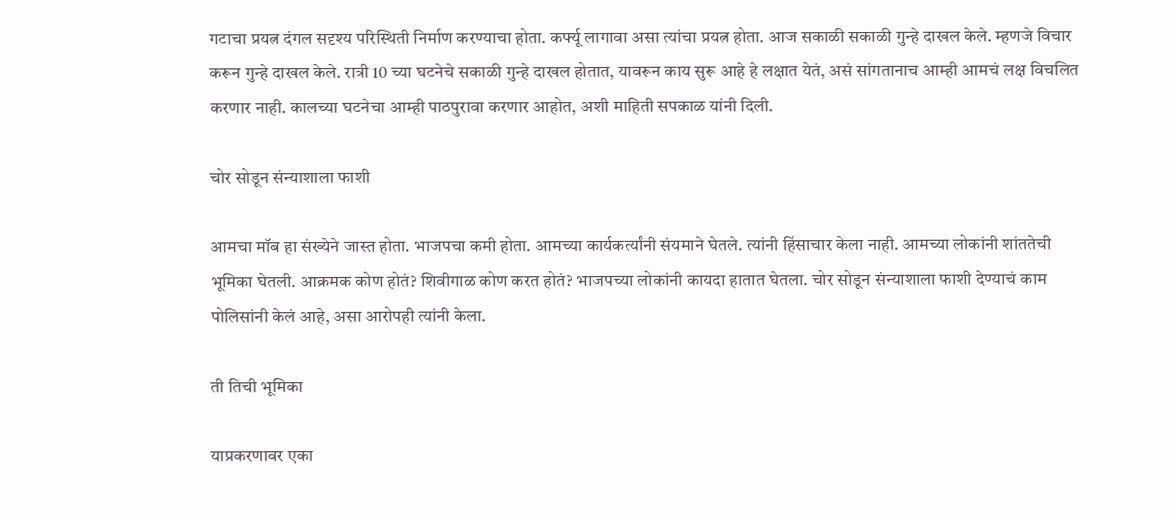गटाचा प्रयत्न दंगल सदृश्य परिस्थिती निर्माण करण्याचा होता. कर्फ्यू लागावा असा त्यांचा प्रयत्न होता. आज सकाळी सकाळी गुन्हे दाखल केले. म्हणजे विचार करून गुन्हे दाखल केले. रात्री 10 च्या घटनेचे सकाळी गुन्हे दाखल होतात, यावरून काय सुरू आहे हे लक्षात येतं, असं सांगतानाच आम्ही आमचं लक्ष विचलित करणार नाही. कालच्या घटनेचा आम्ही पाठपुरावा करणार आहोत, अशी माहिती सपकाळ यांनी दिली.

चोर सोडून संन्याशाला फाशी

आमचा मॉब हा संख्येने जास्त होता. भाजपचा कमी होता. आमच्या कार्यकर्त्यांनी संयमाने घेतले. त्यांनी हिंसाचार केला नाही. आमच्या लोकांनी शांततेची भूमिका घेतली. आक्रमक कोण होतं? शिवीगाळ कोण करत होतं? भाजपच्या लोकांनी कायदा हातात घेतला. चोर सोडून संन्याशाला फाशी देण्याचं काम पोलिसांनी केलं आहे, असा आरोपही त्यांनी केला.

ती तिची भूमिका

याप्रकरणावर एका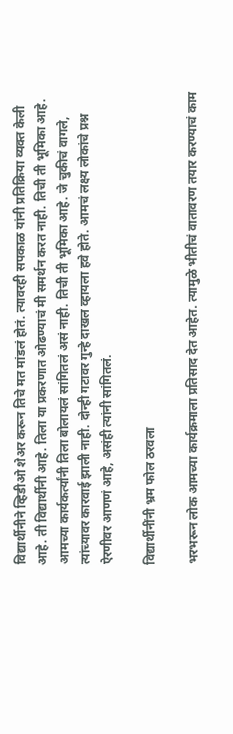विद्यार्थीनीने व्हिडीओ शेअर करून तिचे मत मांडलं होतं. त्यावरही सपकाळ यांनी प्रतिक्रिया व्यक्त केली आहे. ती विद्यार्थीनी आहे. तिला या प्रकरणात ओढण्याचं मी समर्थन करत नाही. तिची ती भूमिका आहे. आमच्या कार्यकर्त्यांनी तिला बोलायलं सांगितलं असं नाही. तिची ती भूमिका आहे. जे चुकीचं वागले, त्यांच्यावर कारवाई झाली नाही. दोन्ही गटावर गुन्हे दाखल व्हायला हवे होते. आमचं लक्ष्य लोकांचे प्रश्न ऐरणीवर आणणं आहे, असंही त्यांनी सांगितलं.

विद्यार्थीनींनी भ्रम फोल ठरवला

भरभरून लोक आमच्या कार्यक्रमाला प्रतिसाद देत आहेत. त्यामुळे भीतीचं वातावरण तयार करण्याचं काम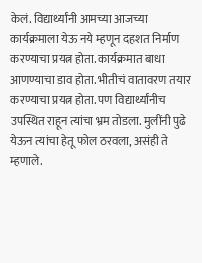केलं. विद्यार्थ्यांनी आमच्या आजच्या कार्यक्रमाला येऊ नये म्हणून दहशत निर्माण करण्याचा प्रयत्न होता. कार्यक्रमात बाधा आणण्याचा डाव होता. भीतीचं वातावरण तयार करण्याचा प्रयत्न होता. पण विद्यार्थ्यांनीच उपस्थित राहून त्यांचा भ्रम तोडला. मुलींनी पुढे येऊन त्यांचा हेतू फोल ठरवला, असंही ते म्हणाले.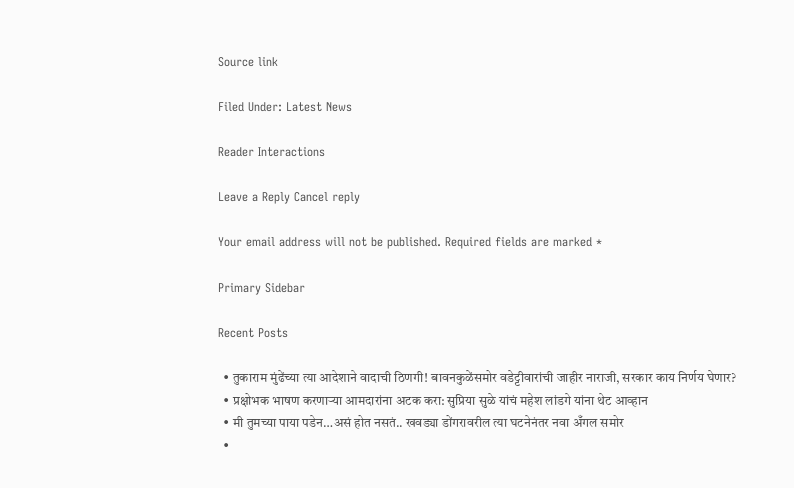Source link

Filed Under: Latest News

Reader Interactions

Leave a Reply Cancel reply

Your email address will not be published. Required fields are marked *

Primary Sidebar

Recent Posts

  • तुकाराम मुंढेंच्या त्या आदेशाने वादाची ठिणगी! बावनकुळेंसमोर वडेट्टीवारांची जाहीर नाराजी, सरकार काय निर्णय घेणार?
  • प्रक्षोभक भाषण करणाऱ्या आमदारांना अटक करा: सुप्रिया सुळे यांचं महेश लांडगे यांना थेट आव्हान
  • मी तुमच्या पाया पडेन…असं होत नसतं.. खवड्या डोंगरावरील त्या घटनेनंतर नवा अँगल समोर
  •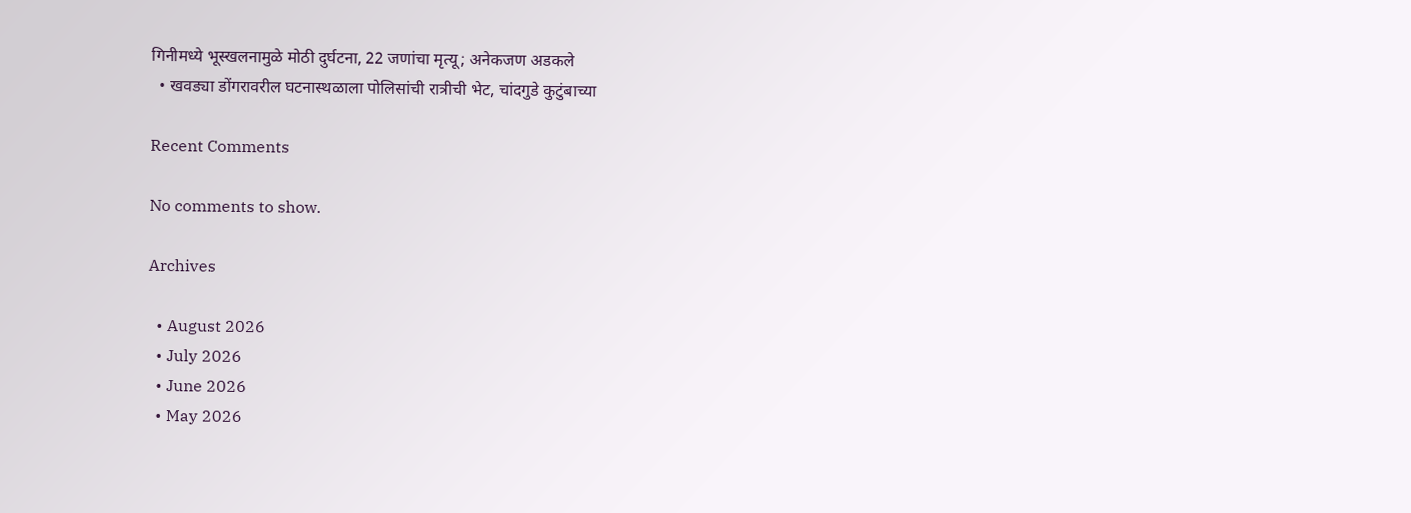गिनीमध्ये भूस्खलनामुळे मोठी दुर्घटना, 22 जणांचा मृत्यू; अनेकजण अडकले
  • खवड्या डोंगरावरील घटनास्थळाला पोलिसांची रात्रीची भेट, चांदगुडे कुटुंबाच्या

Recent Comments

No comments to show.

Archives

  • August 2026
  • July 2026
  • June 2026
  • May 2026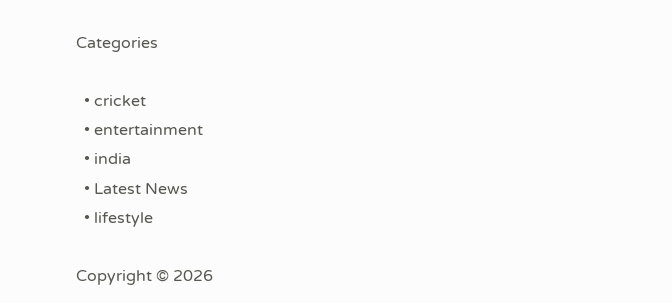Categories

  • cricket
  • entertainment
  • india
  • Latest News
  • lifestyle

Copyright © 2026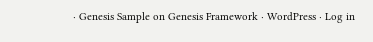· Genesis Sample on Genesis Framework · WordPress · Log in